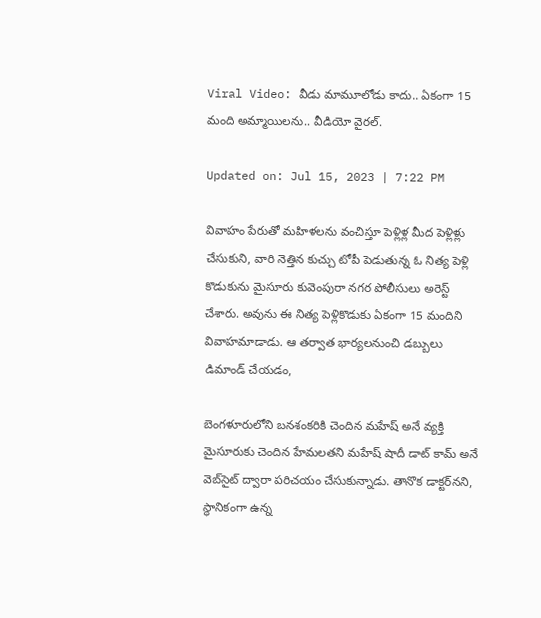Viral Video: వీడు మామూలోడు కాదు.. ఏకంగా 15 మంది అమ్మాయిలను.. వీడియో వైరల్.

Updated on: Jul 15, 2023 | 7:22 PM

వివాహం పేరుతో మహిళలను వంచిస్తూ పెళ్లిళ్ల మీద పెళ్లిళ్లు చేసుకుని, వారి నెత్తిన కుచ్చు టోపీ పెడుతున్న ఓ నిత్య పెళ్లి కొడుకును మైసూరు కువెంపురా నగర పోలీసులు అరెస్ట్‌ చేశారు. అవును ఈ నిత్య పెళ్లికొడుకు ఏకంగా 15 మందిని వివాహమాడాడు. ఆ తర్వాత భార్యలనుంచి డబ్బులు డిమాండ్‌ చేయడం,

బెంగళూరులోని బనశంకరికి చెందిన మహేష్‌ అనే వ్యక్తి మైసూరుకు చెందిన హేమలతని మహేష్ షాదీ డాట్ కామ్‌ అనే వెబ్‍సైట్ ద్వారా పరిచయం చేసుకున్నాడు. తానొక డాక్టర్‌నని, స్థానికంగా ఉన్న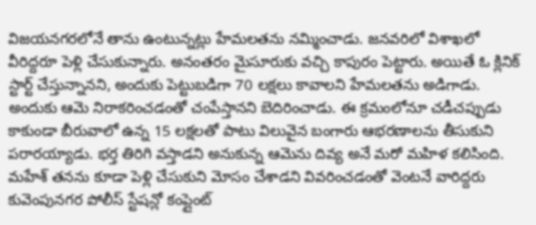విజయనగరలోనే తాను ఉంటున్నట్లు హేమలతను నమ్మించాడు. జనవరిలో విశాఖలో వీరిద్దరూ పెళ్లి చేసుకున్నారు. అనంతరం మైసూరుకు వచ్చి కాపురం పెట్టారు. అయితే ఓ క్లినిక్‌ స్టార్ట్ చేస్తున్నానని, అందుకు పెట్టుబడిగా 70 లక్షలు కావాలని హేమలతను అడిగాడు. అందుకు ఆమె నిరాకరించడంతో చంపేస్తానని బెదిరించాడు. ఈ క్రమంలోనూ చడీచప్పుడు కాకుండా బీరువాలో ఉన్న 15 లక్షలతో పాటు విలువైన బంగారు ఆభరణాలను తీసుకుని పరారయ్యాడు. భర్త తిరిగి వస్తాడని అనుకున్న ఆమెను దివ్య అనే మరో మహిళ కలిసింది. మహేశ్‌ తనను కూడా పెళ్లి చేసుకుని మోసం చేశాడని వివరించడంతో వెంటనే వారిద్దరు కువెంపునగర పోలీస్ స్టేషన్లో కంప్లైంట్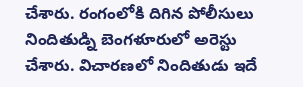చేశారు. రంగంలోకి దిగిన పోలీసులు నిందితుడ్ని బెంగళూరులో అరెస్టు చేశారు. విచారణలో నిందితుడు ఇదే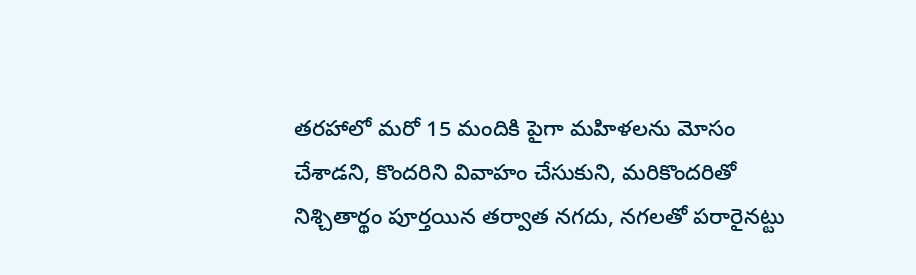తరహాలో మరో 15 మందికి పైగా మహిళలను మోసం చేశాడని, కొందరిని వివాహం చేసుకుని, మరికొందరితో నిశ్చితార్థం పూర్తయిన తర్వాత నగదు, నగలతో పరారైనట్టు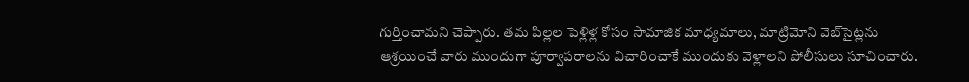గుర్తించామని చెప్పారు. తమ పిల్లల పెళ్లిళ్ల కోసం సామాజిక మాధ్యమాలు, మాట్రిమోని వెబ్‌సైట్లను ఆశ్రయించే వారు ముందుగా పూర్వాపరాలను విచారించాకే ముందుకు వెళ్లాలని పోలీసులు సూచించారు.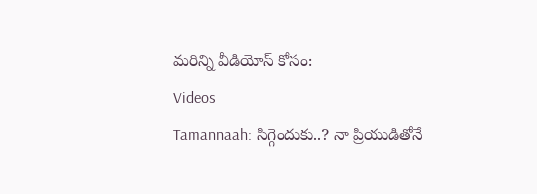మరిన్ని వీడియోస్ కోసం:
Videos
Tamannaah: సిగ్గెందుకు..? నా ప్రియుడితోనే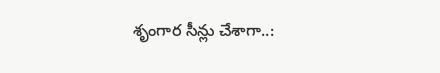శృంగార సీన్లు చేశాగా..: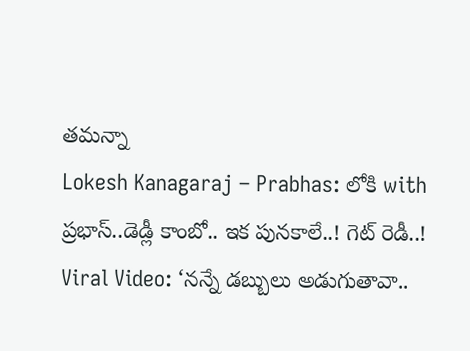తమన్నా
Lokesh Kanagaraj – Prabhas: లోకి with ప్రభాస్‌..డెడ్లీ కాంబో.. ఇక పునకాలే..! గెట్ రెడీ..!
Viral Video: ‘నన్నే డబ్బులు అడుగుతావా..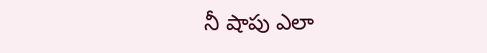నీ షాపు ఎలా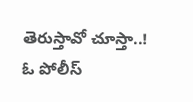తెరుస్తావో చూస్తా..! ఓ పోలీస్‌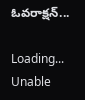ఓవరాక్షన్‌...

Loading...
Unable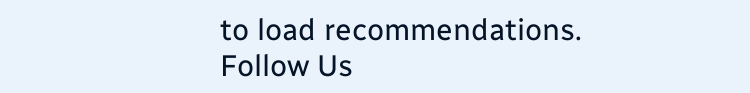to load recommendations.
Follow Us